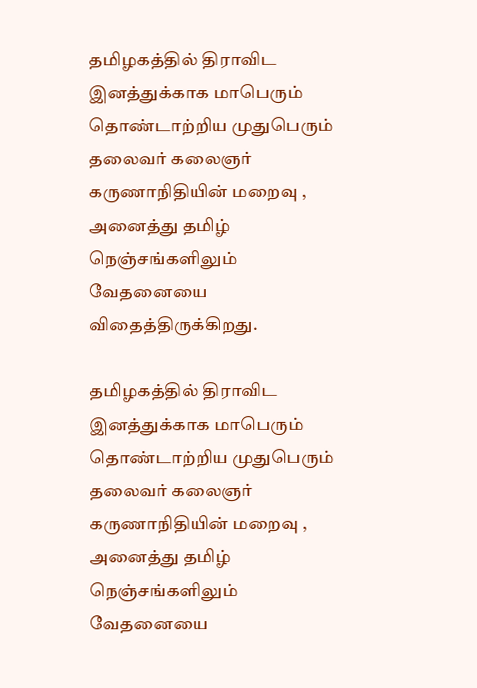தமிழகத்தில் திராவிட இனத்துக்காக மாபெரும் தொண்டாற்றிய முதுபெரும் தலைவர் கலைஞர் கருணாநிதியின் மறைவு , அனைத்து தமிழ் நெஞ்சங்களிலும் வேதனையை விதைத்திருக்கிறது.

தமிழகத்தில் திராவிட இனத்துக்காக மாபெரும் தொண்டாற்றிய முதுபெரும் தலைவர் கலைஞர் கருணாநிதியின் மறைவு , அனைத்து தமிழ் நெஞ்சங்களிலும் வேதனையை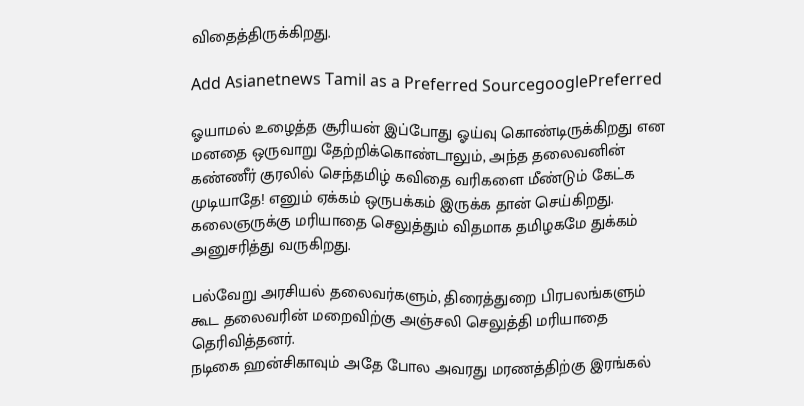விதைத்திருக்கிறது.

Add Asianetnews Tamil as a Preferred SourcegooglePreferred

ஓயாமல் உழைத்த சூரியன் இப்போது ஓய்வு கொண்டிருக்கிறது என மனதை ஒருவாறு தேற்றிக்கொண்டாலும், அந்த தலைவனின் கண்ணீர் குரலில் செந்தமிழ் கவிதை வரிகளை மீண்டும் கேட்க முடியாதே! எனும் ஏக்கம் ஒருபக்கம் இருக்க தான் செய்கிறது.
கலைஞருக்கு மரியாதை செலுத்தும் விதமாக தமிழகமே துக்கம் அனுசரித்து வருகிறது.

பல்வேறு அரசியல் தலைவர்களும், திரைத்துறை பிரபலங்களும் கூட தலைவரின் மறைவிற்கு அஞ்சலி செலுத்தி மரியாதை தெரிவித்தனர்.
நடிகை ஹன்சிகாவும் அதே போல அவரது மரணத்திற்கு இரங்கல்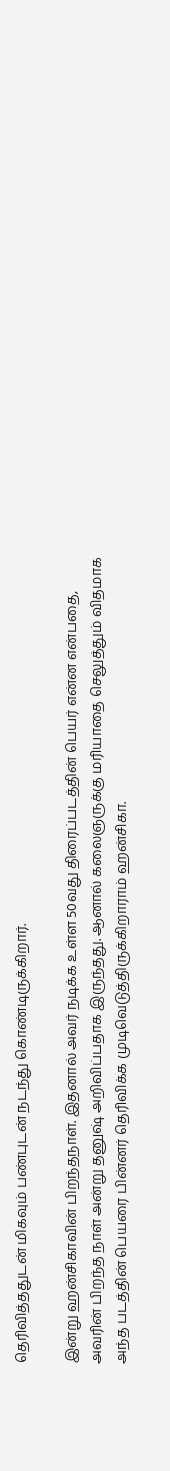தெரிவித்ததுடன் மிகவும் பண்புடன் நடந்து கொண்டிருக்கிறார்.

இன்று ஹன்சிகாவின் பிறந்தநாள். இதனால் அவர் நடிக்க உள்ள 50வது திரைப்படத்தின் பெயர் என்ன என்பதை, அவரின் பிறந்த நாள் அன்று தனுஷ் அறிவிப்பதாக இருந்தது. ஆனால் கலைஞருக்கு மரியாதை செலுத்தும் விதமாக அந்த படத்தின் பெயரை பின்னர் தெரிவிக்க முடிவெடுத்திருக்கிறாராம் ஹன்சிகா.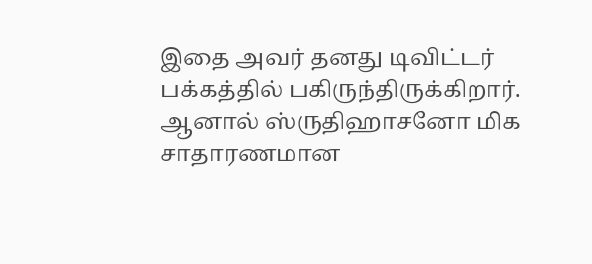இதை அவர் தனது டிவிட்டர் பக்கத்தில் பகிருந்திருக்கிறார். ஆனால் ஸ்ருதிஹாசனோ மிக சாதாரணமான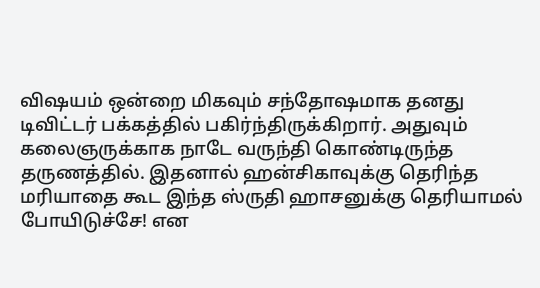விஷயம் ஒன்றை மிகவும் சந்தோஷமாக தனது டிவிட்டர் பக்கத்தில் பகிர்ந்திருக்கிறார். அதுவும் கலைஞருக்காக நாடே வருந்தி கொண்டிருந்த தருணத்தில். இதனால் ஹன்சிகாவுக்கு தெரிந்த மரியாதை கூட இந்த ஸ்ருதி ஹாசனுக்கு தெரியாமல் போயிடுச்சே! என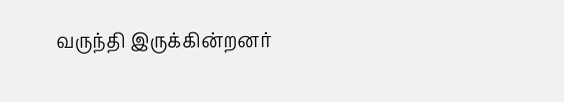வருந்தி இருக்கின்றனர்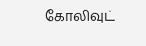கோலிவுட்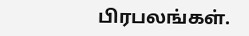பிரபலங்கள்.